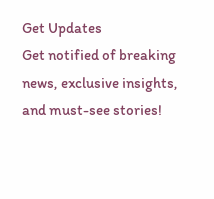Get Updates
Get notified of breaking news, exclusive insights, and must-see stories!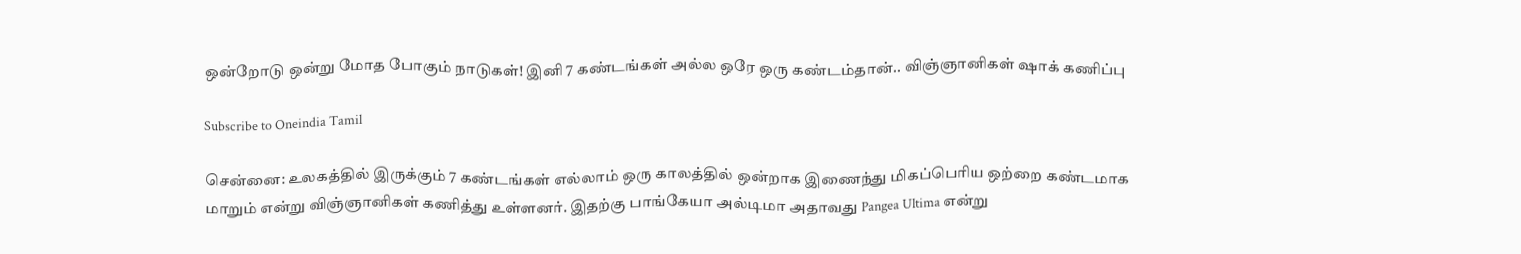ஒன்றோடு ஒன்று மோத போகும் நாடுகள்! இனி 7 கண்டங்கள் அல்ல ஒரே ஒரு கண்டம்தான்.. விஞ்ஞானிகள் ஷாக் கணிப்பு

Subscribe to Oneindia Tamil

சென்னை: உலகத்தில் இருக்கும் 7 கண்டங்கள் எல்லாம் ஒரு காலத்தில் ஒன்றாக இணைந்து மிகப்பெரிய ஒற்றை கண்டமாக மாறும் என்று விஞ்ஞானிகள் கணித்து உள்ளனர். இதற்கு பாங்கேயா அல்டிமா அதாவது Pangea Ultima என்று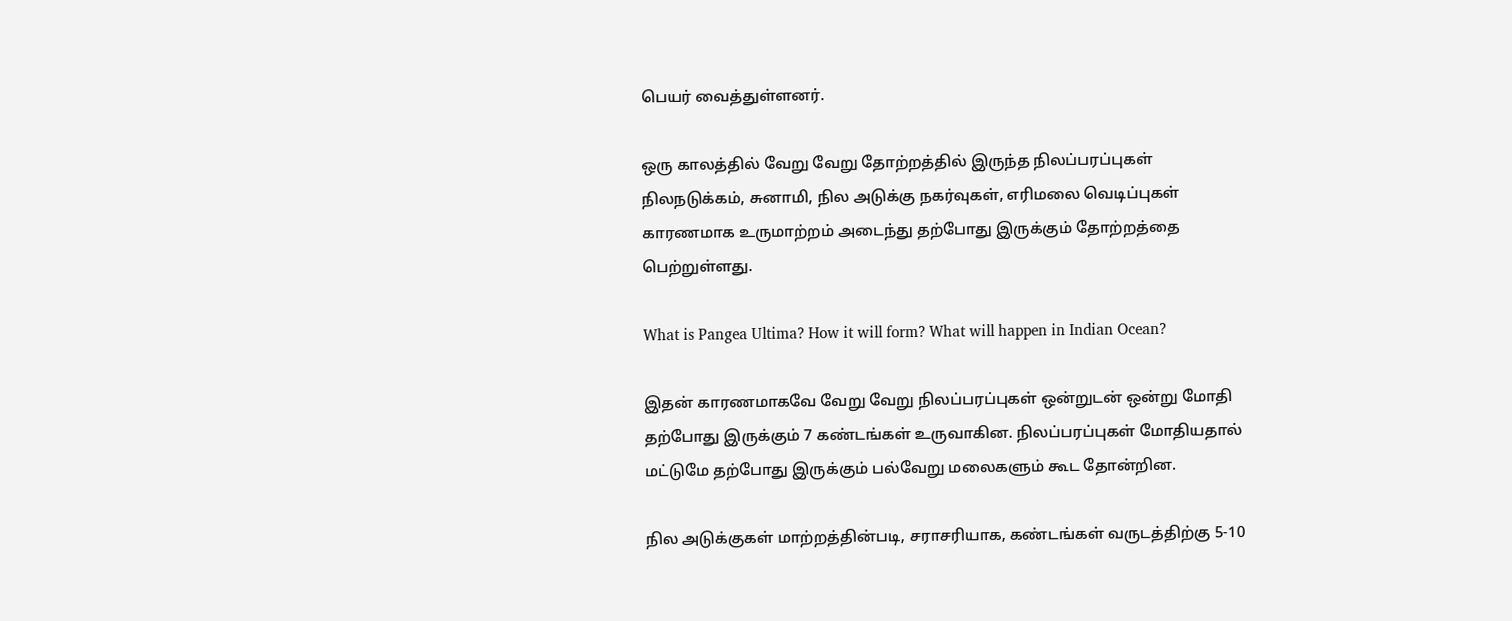பெயர் வைத்துள்ளனர்.

ஒரு காலத்தில் வேறு வேறு தோற்றத்தில் இருந்த நிலப்பரப்புகள் நிலநடுக்கம், சுனாமி, நில அடுக்கு நகர்வுகள், எரிமலை வெடிப்புகள் காரணமாக உருமாற்றம் அடைந்து தற்போது இருக்கும் தோற்றத்தை பெற்றுள்ளது.

What is Pangea Ultima? How it will form? What will happen in Indian Ocean?

இதன் காரணமாகவே வேறு வேறு நிலப்பரப்புகள் ஒன்றுடன் ஒன்று மோதி தற்போது இருக்கும் 7 கண்டங்கள் உருவாகின. நிலப்பரப்புகள் மோதியதால் மட்டுமே தற்போது இருக்கும் பல்வேறு மலைகளும் கூட தோன்றின.

நில அடுக்குகள் மாற்றத்தின்படி, சராசரியாக, கண்டங்கள் வருடத்திற்கு 5-10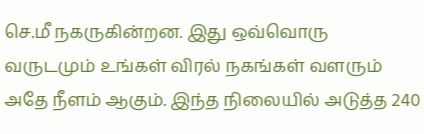செ.மீ நகருகின்றன. இது ஒவ்வொரு வருடமும் உங்கள் விரல் நகங்கள் வளரும் அதே நீளம் ஆகும். இந்த நிலையில் அடுத்த 240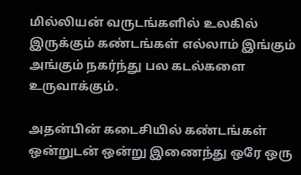மில்லியன் வருடங்களில் உலகில் இருக்கும் கண்டங்கள் எல்லாம் இங்கும் அங்கும் நகர்ந்து பல கடல்களை உருவாக்கும்.

அதன்பின் கடைசியில் கண்டங்கள் ஒன்றுடன் ஒன்று இணைந்து ஒரே ஒரு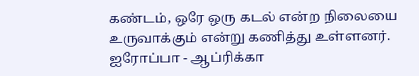கண்டம், ஒரே ஒரு கடல் என்ற நிலையை உருவாக்கும் என்று கணித்து உள்ளனர். ஐரோப்பா - ஆப்ரிக்கா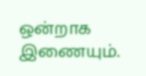ஒன்றாக இணையும்.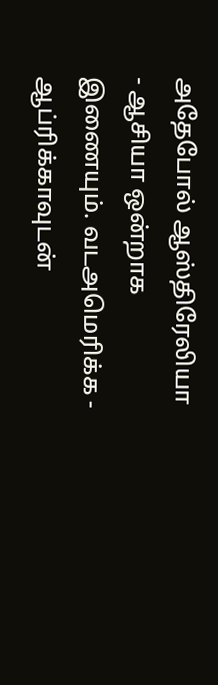அதேபோல் ஆஸ்திரேலியா - ஆசியா ஒன்றாக இணையும். வடஅமெரிக்க - ஆப்ரிக்காவுடன்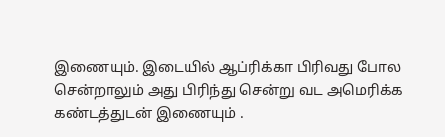இணையும். இடையில் ஆப்ரிக்கா பிரிவது போல சென்றாலும் அது பிரிந்து சென்று வட அமெரிக்க கண்டத்துடன் இணையும் .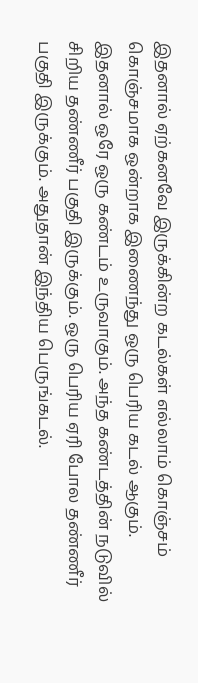இதனால் ஏற்கனவே இருக்கின்ற கடல்கள் எல்லாம் கொஞ்சம் கொஞ்சமாக ஒன்றாக இணைந்து ஒரு பெரிய கடல் ஆகும். இதனால் ஒரே ஒரு கண்டம் உருவாகும். அந்த கண்டத்தின் நடுவில் சிறிய தண்ணீர் பகுதி இருக்கும். ஒரு பெரிய ஏரி போல தண்ணீர் பகுதி இருக்கும். அதுதான் இந்திய பெருங்கடல்.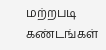மற்றபடி கண்டங்கள்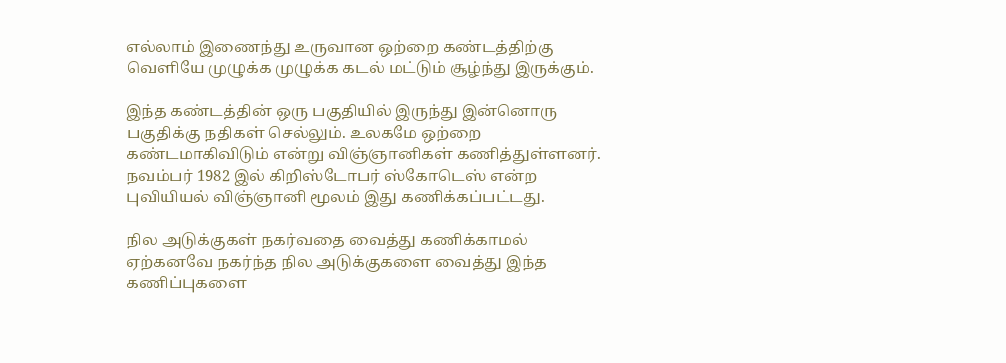எல்லாம் இணைந்து உருவான ஒற்றை கண்டத்திற்கு வெளியே முழுக்க முழுக்க கடல் மட்டும் சூழ்ந்து இருக்கும்.

இந்த கண்டத்தின் ஒரு பகுதியில் இருந்து இன்னொரு பகுதிக்கு நதிகள் செல்லும். உலகமே ஒற்றை கண்டமாகிவிடும் என்று விஞ்ஞானிகள் கணித்துள்ளனர். நவம்பர் 1982 இல் கிறிஸ்டோபர் ஸ்கோடெஸ் என்ற புவியியல் விஞ்ஞானி மூலம் இது கணிக்கப்பட்டது.

நில அடுக்குகள் நகர்வதை வைத்து கணிக்காமல் ஏற்கனவே நகர்ந்த நில அடுக்குகளை வைத்து இந்த கணிப்புகளை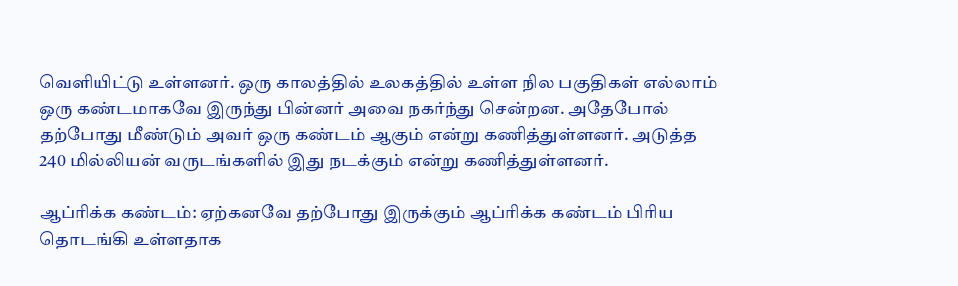வெளியிட்டு உள்ளனர். ஒரு காலத்தில் உலகத்தில் உள்ள நில பகுதிகள் எல்லாம் ஒரு கண்டமாகவே இருந்து பின்னர் அவை நகர்ந்து சென்றன. அதேபோல் தற்போது மீண்டும் அவர் ஒரு கண்டம் ஆகும் என்று கணித்துள்ளனர். அடுத்த 240 மில்லியன் வருடங்களில் இது நடக்கும் என்று கணித்துள்ளனர்.

ஆப்ரிக்க கண்டம்: ஏற்கனவே தற்போது இருக்கும் ஆப்ரிக்க கண்டம் பிரிய தொடங்கி உள்ளதாக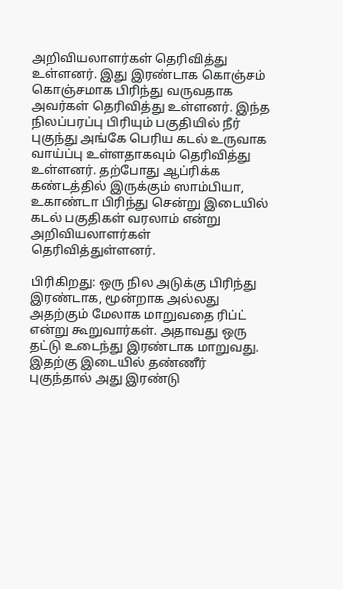அறிவியலாளர்கள் தெரிவித்து உள்ளனர். இது இரண்டாக கொஞ்சம் கொஞ்சமாக பிரிந்து வருவதாக அவர்கள் தெரிவித்து உள்ளனர். இந்த நிலப்பரப்பு பிரியும் பகுதியில் நீர் புகுந்து அங்கே பெரிய கடல் உருவாக வாய்ப்பு உள்ளதாகவும் தெரிவித்து உள்ளனர். தற்போது ஆப்ரிக்க கண்டத்தில் இருக்கும் ஸாம்பியா, உகாண்டா பிரிந்து சென்று இடையில் கடல் பகுதிகள் வரலாம் என்று அறிவியலாளர்கள் தெரிவித்துள்ளனர்.

பிரிகிறது: ஒரு நில அடுக்கு பிரிந்து இரண்டாக, மூன்றாக அல்லது அதற்கும் மேலாக மாறுவதை ரிப்ட் என்று கூறுவார்கள். அதாவது ஒரு தட்டு உடைந்து இரண்டாக மாறுவது. இதற்கு இடையில் தண்ணீர் புகுந்தால் அது இரண்டு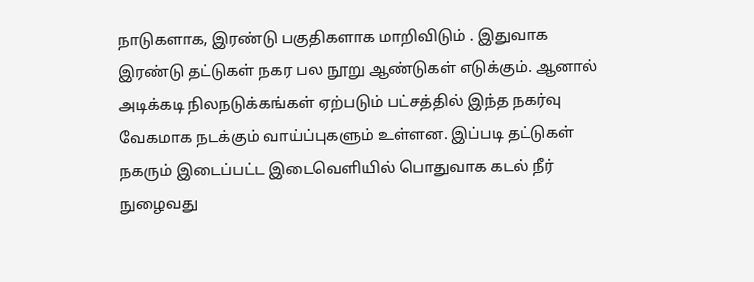நாடுகளாக, இரண்டு பகுதிகளாக மாறிவிடும் . இதுவாக இரண்டு தட்டுகள் நகர பல நூறு ஆண்டுகள் எடுக்கும். ஆனால் அடிக்கடி நிலநடுக்கங்கள் ஏற்படும் பட்சத்தில் இந்த நகர்வு வேகமாக நடக்கும் வாய்ப்புகளும் உள்ளன. இப்படி தட்டுகள் நகரும் இடைப்பட்ட இடைவெளியில் பொதுவாக கடல் நீர் நுழைவது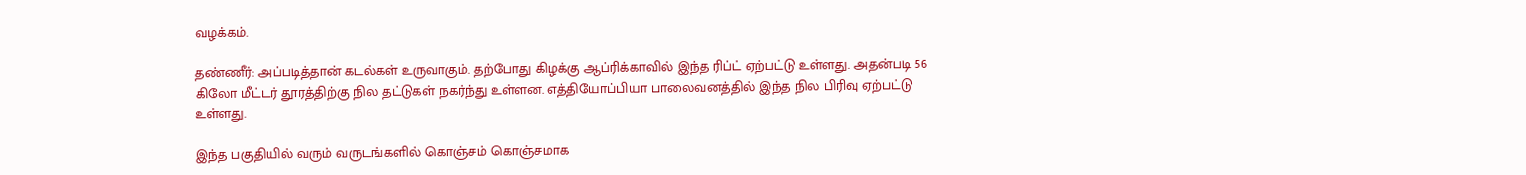வழக்கம்.

தண்ணீர்: அப்படித்தான் கடல்கள் உருவாகும். தற்போது கிழக்கு ஆப்ரிக்காவில் இந்த ரிப்ட் ஏற்பட்டு உள்ளது. அதன்படி 56 கிலோ மீட்டர் தூரத்திற்கு நில தட்டுகள் நகர்ந்து உள்ளன. எத்தியோப்பியா பாலைவனத்தில் இந்த நில பிரிவு ஏற்பட்டு உள்ளது.

இந்த பகுதியில் வரும் வருடங்களில் கொஞ்சம் கொஞ்சமாக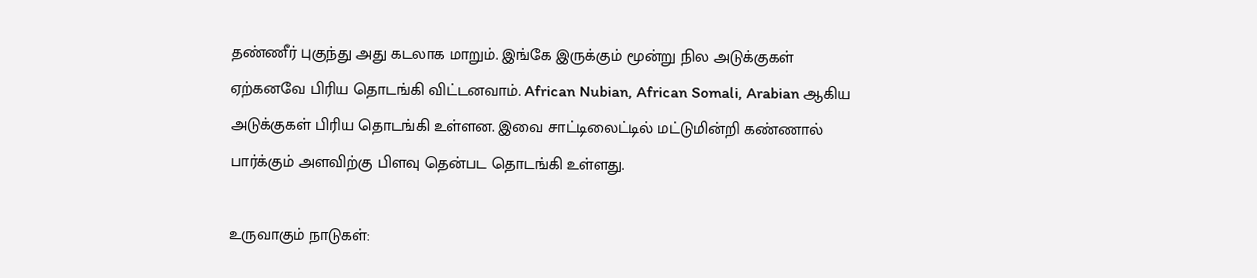தண்ணீர் புகுந்து அது கடலாக மாறும். இங்கே இருக்கும் மூன்று நில அடுக்குகள் ஏற்கனவே பிரிய தொடங்கி விட்டனவாம். African Nubian, African Somali, Arabian ஆகிய அடுக்குகள் பிரிய தொடங்கி உள்ளன. இவை சாட்டிலைட்டில் மட்டுமின்றி கண்ணால் பார்க்கும் அளவிற்கு பிளவு தென்பட தொடங்கி உள்ளது.

உருவாகும் நாடுகள்: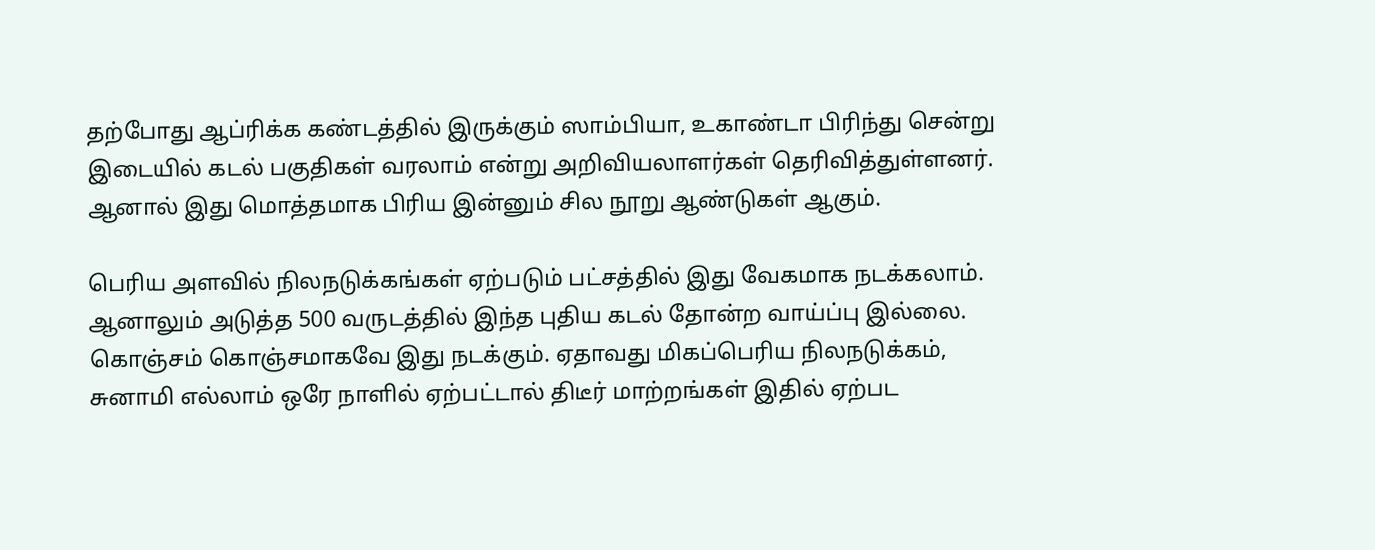தற்போது ஆப்ரிக்க கண்டத்தில் இருக்கும் ஸாம்பியா, உகாண்டா பிரிந்து சென்று இடையில் கடல் பகுதிகள் வரலாம் என்று அறிவியலாளர்கள் தெரிவித்துள்ளனர். ஆனால் இது மொத்தமாக பிரிய இன்னும் சில நூறு ஆண்டுகள் ஆகும்.

பெரிய அளவில் நிலநடுக்கங்கள் ஏற்படும் பட்சத்தில் இது வேகமாக நடக்கலாம். ஆனாலும் அடுத்த 500 வருடத்தில் இந்த புதிய கடல் தோன்ற வாய்ப்பு இல்லை. கொஞ்சம் கொஞ்சமாகவே இது நடக்கும். ஏதாவது மிகப்பெரிய நிலநடுக்கம், சுனாமி எல்லாம் ஒரே நாளில் ஏற்பட்டால் திடீர் மாற்றங்கள் இதில் ஏற்பட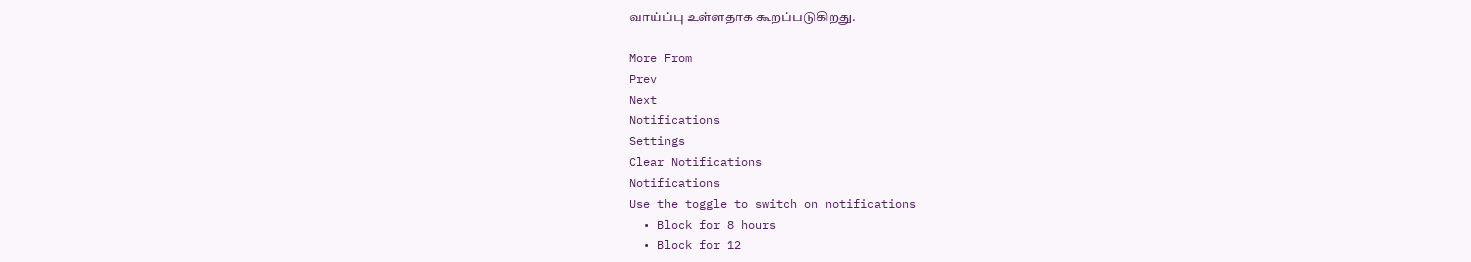வாய்ப்பு உள்ளதாக கூறப்படுகிறது.

More From
Prev
Next
Notifications
Settings
Clear Notifications
Notifications
Use the toggle to switch on notifications
  • Block for 8 hours
  • Block for 12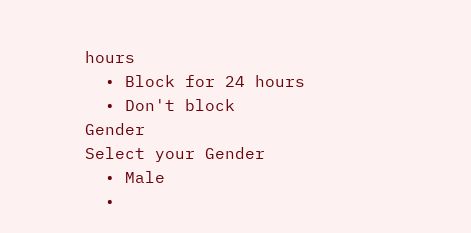hours
  • Block for 24 hours
  • Don't block
Gender
Select your Gender
  • Male
  •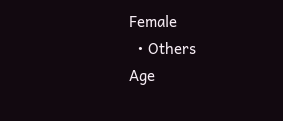Female
  • Others
Age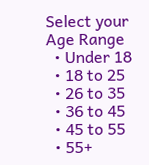Select your Age Range
  • Under 18
  • 18 to 25
  • 26 to 35
  • 36 to 45
  • 45 to 55
  • 55+